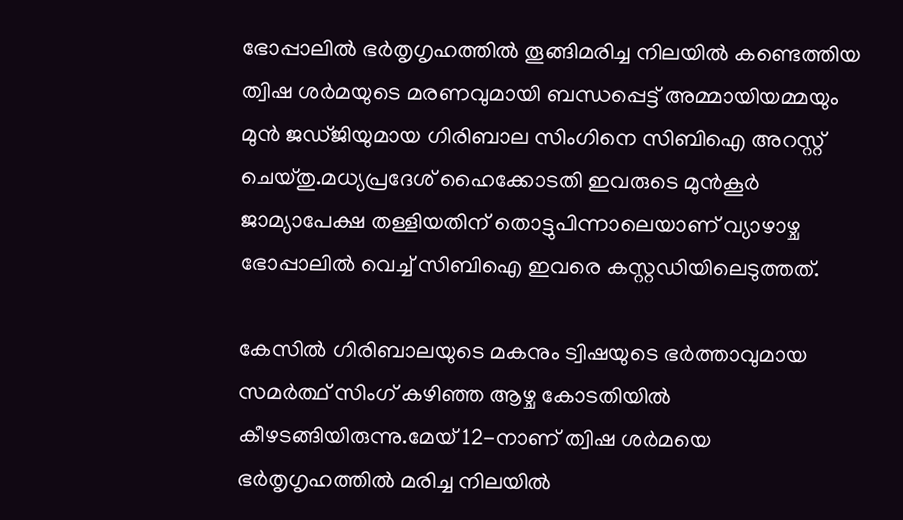ഭോപ്പാലില്‍ ഭർതൃഗൃഹത്തില്‍ തൂങ്ങിമരിച്ച നിലയില്‍ കണ്ടെത്തിയ ത്വിഷ ശർമയുടെ മരണവുമായി ബന്ധപ്പെട്ട് അമ്മായിയമ്മയും മുൻ ജഡ്ജിയുമായ ഗിരിബാല സിംഗിനെ സിബിഐ അറസ്റ്റ് ചെയ്തു.മധ്യപ്രദേശ് ഹൈക്കോടതി ഇവരുടെ മുൻകൂർ ജാമ്യാപേക്ഷ തള്ളിയതിന് തൊട്ടുപിന്നാലെയാണ് വ്യാഴാഴ്ച ഭോപ്പാലില്‍ വെച്ച്‌ സിബിഐ ഇവരെ കസ്റ്റഡിയിലെടുത്തത്.

കേസില്‍ ഗിരിബാലയുടെ മകനും ട്വിഷയുടെ ഭർത്താവുമായ സമർത്ഥ് സിംഗ് കഴിഞ്ഞ ആഴ്ച കോടതിയില്‍ കീഴടങ്ങിയിരുന്നു.മേയ് 12-നാണ് ത്വിഷ ശർമയെ ഭർതൃഗൃഹത്തില്‍ മരിച്ച നിലയില്‍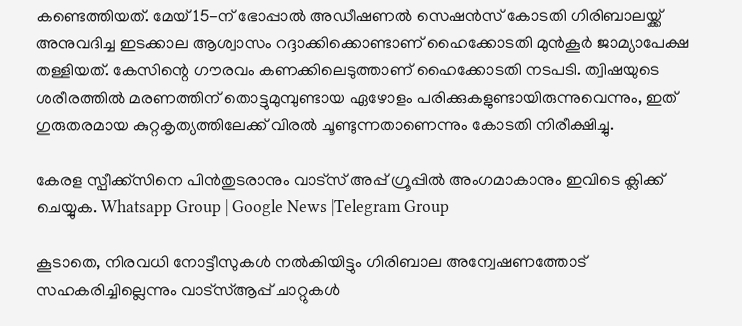കണ്ടെത്തിയത്. മേയ് 15-ന് ഭോപ്പാല്‍ അഡീഷണല്‍ സെഷൻസ് കോടതി ഗിരിബാലയ്ക്ക് അനുവദിച്ച ഇടക്കാല ആശ്വാസം റദ്ദാക്കിക്കൊണ്ടാണ് ഹൈക്കോടതി മുൻകൂർ ജാമ്യാപേക്ഷ തള്ളിയത്. കേസിന്റെ ഗൗരവം കണക്കിലെടുത്താണ് ഹൈക്കോടതി നടപടി. ത്വിഷയുടെ ശരീരത്തില്‍ മരണത്തിന് തൊട്ടുമുമ്പുണ്ടായ ഏഴോളം പരിക്കുകളുണ്ടായിരുന്നുവെന്നും, ഇത് ഗുരുതരമായ കുറ്റകൃത്യത്തിലേക്ക് വിരല്‍ ചൂണ്ടുന്നതാണെന്നും കോടതി നിരീക്ഷിച്ചു.

കേരള സ്പീക്ക്സിനെ പിൻതുടരാനും വാട്സ് അപ്പ് ഗ്രൂപ്പിൽ അംഗമാകാനും ഇവിടെ ക്ലിക്ക് ചെയ്യുക. Whatsapp Group | Google News |Telegram Group

കൂടാതെ, നിരവധി നോട്ടീസുകള്‍ നല്‍കിയിട്ടും ഗിരിബാല അന്വേഷണത്തോട് സഹകരിച്ചില്ലെന്നും വാട്സ്‌ആപ്പ് ചാറ്റുകള്‍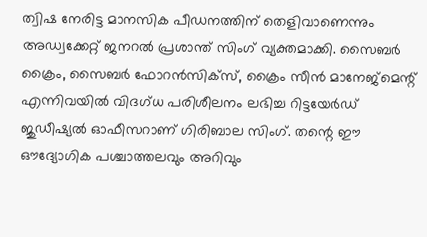ത്വിഷ നേരിട്ട മാനസിക പീഡനത്തിന് തെളിവാണെന്നും അഡ്വക്കേറ്റ് ജനറല്‍ പ്രശാന്ത് സിംഗ് വ്യക്തമാക്കി. സൈബർ ക്രൈം, സൈബർ ഫോറൻസിക്സ്, ക്രൈം സീൻ മാനേജ്മെന്റ് എന്നിവയില്‍ വിദഗ്ധ പരിശീലനം ലഭിച്ച റിട്ടയേർഡ് ജുഡീഷ്യല്‍ ഓഫീസറാണ് ഗിരിബാല സിംഗ്. തന്റെ ഈ ഔദ്യോഗിക പശ്ചാത്തലവും അറിവും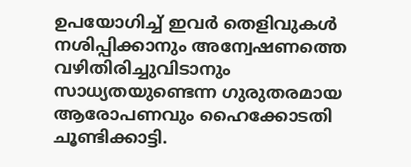ഉപയോഗിച്ച്‌ ഇവർ തെളിവുകള്‍ നശിപ്പിക്കാനും അന്വേഷണത്തെ വഴിതിരിച്ചുവിടാനും സാധ്യതയുണ്ടെന്ന ഗുരുതരമായ ആരോപണവും ഹൈക്കോടതി ചൂണ്ടിക്കാട്ടി.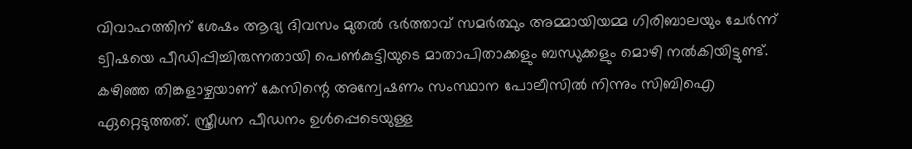വിവാഹത്തിന് ശേഷം ആദ്യ ദിവസം മുതല്‍ ഭർത്താവ് സമർത്ഥും അമ്മായിയമ്മ ഗിരിബാലയും ചേർന്ന് ട്വിഷയെ പീഡിപ്പിച്ചിരുന്നതായി പെണ്‍കുട്ടിയുടെ മാതാപിതാക്കളും ബന്ധുക്കളും മൊഴി നല്‍കിയിട്ടുണ്ട്. കഴിഞ്ഞ തിങ്കളാഴ്ചയാണ് കേസിന്റെ അന്വേഷണം സംസ്ഥാന പോലീസില്‍ നിന്നും സിബിഐ ഏറ്റെടുത്തത്. സ്ത്രീധന പീഡനം ഉള്‍പ്പെടെയുള്ള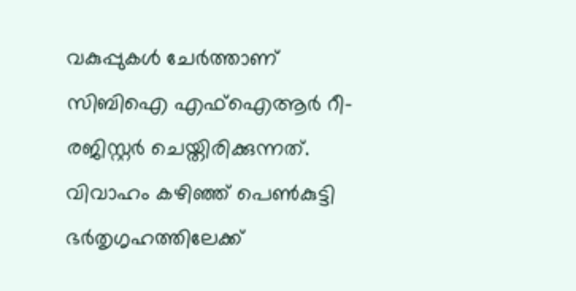വകുപ്പുകള്‍ ചേർത്താണ് സിബിഐ എഫ്‌ഐആർ റീ-രജിസ്റ്റർ ചെയ്തിരിക്കുന്നത്. വിവാഹം കഴിഞ്ഞ് പെണ്‍കുട്ടി ഭർതൃഗൃഹത്തിലേക്ക്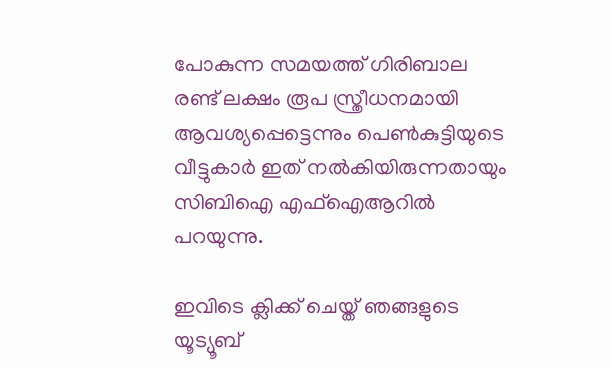പോകുന്ന സമയത്ത് ഗിരിബാല രണ്ട് ലക്ഷം രൂപ സ്ത്രീധനമായി ആവശ്യപ്പെട്ടെന്നും പെണ്‍കുട്ടിയുടെ വീട്ടുകാർ ഇത് നല്‍കിയിരുന്നതായും സിബിഐ എഫ്‌ഐആറില്‍ പറയുന്നു.

ഇവിടെ ക്ലിക്ക് ചെയ്ത് ഞങ്ങളുടെ യൂട്യൂബ്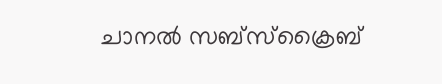ചാനൽ സബ്സ്ക്രൈബ്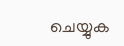ചെയ്യുക